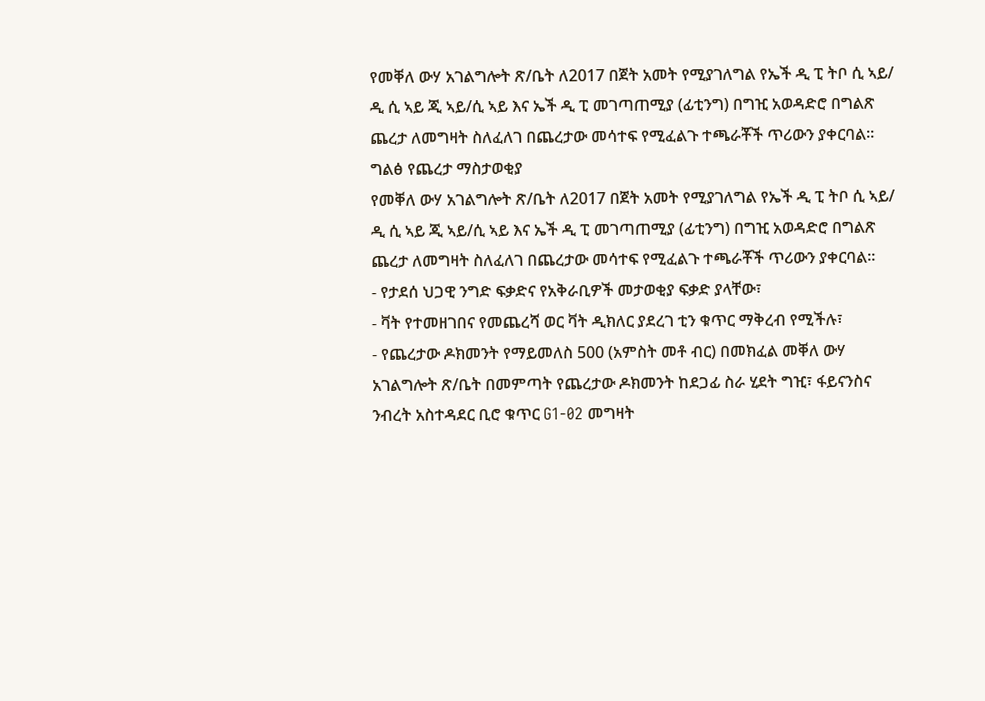የመቐለ ውሃ አገልግሎት ጽ/ቤት ለ2017 በጀት አመት የሚያገለግል የኤች ዲ ፒ ትቦ ሲ ኣይ/ ዲ ሲ ኣይ ጂ ኣይ/ሲ ኣይ እና ኤች ዲ ፒ መገጣጠሚያ (ፊቲንግ) በግዢ አወዳድሮ በግልጽ ጨረታ ለመግዛት ስለፈለገ በጨረታው መሳተፍ የሚፈልጉ ተጫራቾች ጥሪውን ያቀርባል።
ግልፅ የጨረታ ማስታወቂያ
የመቐለ ውሃ አገልግሎት ጽ/ቤት ለ2017 በጀት አመት የሚያገለግል የኤች ዲ ፒ ትቦ ሲ ኣይ/ ዲ ሲ ኣይ ጂ ኣይ/ሲ ኣይ እና ኤች ዲ ፒ መገጣጠሚያ (ፊቲንግ) በግዢ አወዳድሮ በግልጽ ጨረታ ለመግዛት ስለፈለገ በጨረታው መሳተፍ የሚፈልጉ ተጫራቾች ጥሪውን ያቀርባል።
- የታደሰ ህጋዊ ንግድ ፍቃድና የአቅራቢዎች መታወቂያ ፍቃድ ያላቸው፣
- ቫት የተመዘገበና የመጨረሻ ወር ቫት ዲክለር ያደረገ ቲን ቁጥር ማቅረብ የሚችሉ፣
- የጨረታው ዶክመንት የማይመለስ 500 (አምስት መቶ ብር) በመክፈል መቐለ ውሃ አገልግሎት ጽ/ቤት በመምጣት የጨረታው ዶክመንት ከደጋፊ ስራ ሂደት ግዢ፣ ፋይናንስና ንብረት አስተዳደር ቢሮ ቁጥር G1-02 መግዛት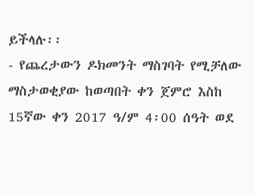ይችላሉ፡፡
- የጨረታውን ዶክመንት ማስገባት የሚቻለው ማስታወቂያው ከወጣበት ቀን ጀምሮ እስከ 15ኛው ቀን 2017 ዓ/ም 4፡00 ሰዓት ወደ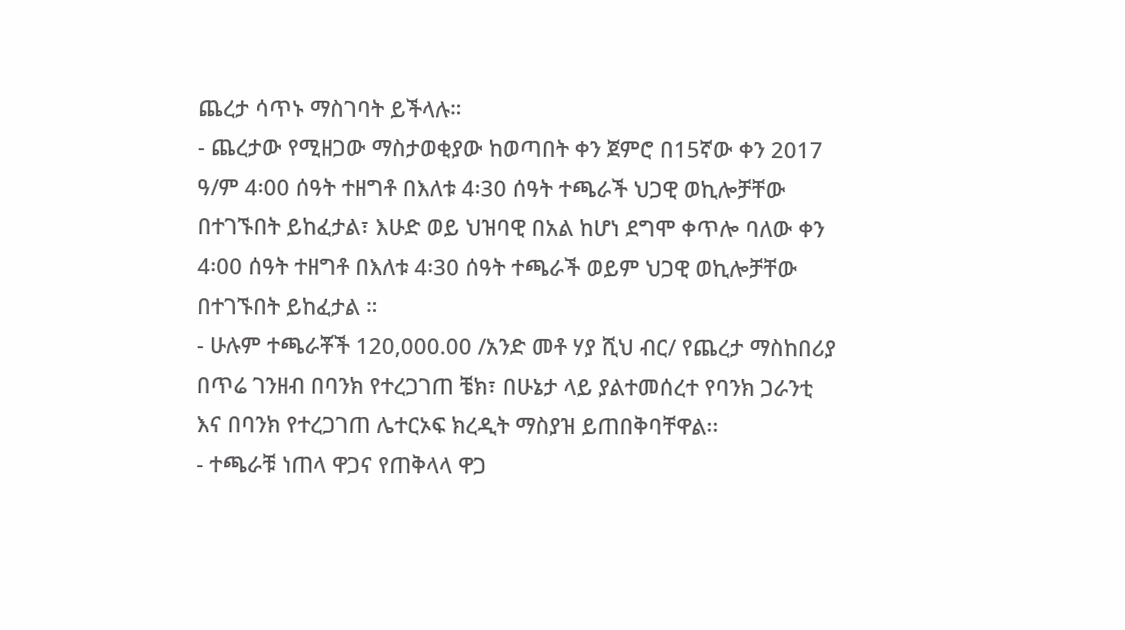ጨረታ ሳጥኑ ማስገባት ይችላሉ።
- ጨረታው የሚዘጋው ማስታወቂያው ከወጣበት ቀን ጀምሮ በ15ኛው ቀን 2017 ዓ/ም 4፡00 ሰዓት ተዘግቶ በእለቱ 4፡30 ሰዓት ተጫራች ህጋዊ ወኪሎቻቸው በተገኙበት ይከፈታል፣ እሁድ ወይ ህዝባዊ በአል ከሆነ ደግሞ ቀጥሎ ባለው ቀን 4፡00 ሰዓት ተዘግቶ በእለቱ 4፡30 ሰዓት ተጫራች ወይም ህጋዊ ወኪሎቻቸው በተገኙበት ይከፈታል ።
- ሁሉም ተጫራቾች 120,000.00 /አንድ መቶ ሃያ ሺህ ብር/ የጨረታ ማስከበሪያ በጥሬ ገንዘብ በባንክ የተረጋገጠ ቼክ፣ በሁኔታ ላይ ያልተመሰረተ የባንክ ጋራንቲ እና በባንክ የተረጋገጠ ሌተርኦፍ ክረዲት ማስያዝ ይጠበቅባቸዋል፡፡
- ተጫራቹ ነጠላ ዋጋና የጠቅላላ ዋጋ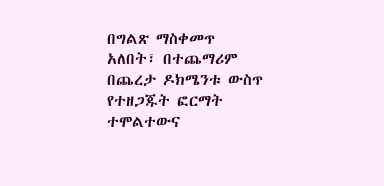በግልጽ ማስቀመጥ አለበት፣ በተጨማሪም በጨረታ ዶክሜንቱ ውስጥ የተዘጋጁት ፎርማት ተሞልተውና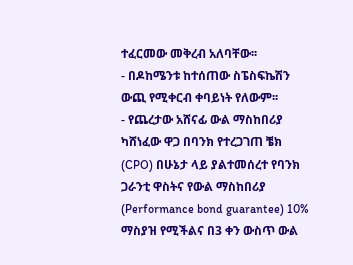ተፈርመው መቅረብ አለባቸው፡፡
- በዶከሜንቱ ከተሰጠው ስፔስፍኬሽን ውጪ የሚቀርብ ቀባይነት የለውም፡፡
- የጨረታው አሸናፊ ውል ማስከበሪያ ካሸነፈው ዋጋ በባንክ የተረጋገጠ ቼክ (CPO) በሁኔታ ላይ ያልተመሰረተ የባንክ ጋራንቲ ዋስትና የውል ማስከበሪያ (Performance bond guarantee) 10% ማስያዝ የሚችልና በ3 ቀን ውስጥ ውል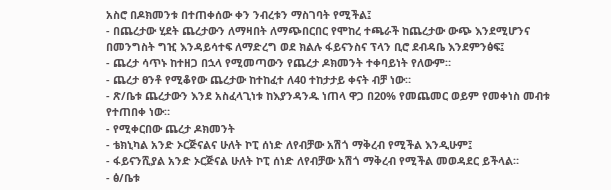አስሮ በዶክመንቱ በተጠቀሰው ቀን ንብረቱን ማስገባት የሚችል፤
- በጨረታው ሂደት ጨረታውን ለማዛበት ለማጭበርበር የሞከረ ተጫራች ከጨረታው ውጭ እንደሚሆንና በመንግስት ግዢ እንዳይሳተፍ ለማድረግ ወደ ክልሉ ፋይናንስና ፕላን ቢሮ ደብዳቤ እንደምንፅፍ፤
- ጨረታ ሳጥኑ ከተዘጋ በኋላ የሚመጣውን የጨረታ ዶክመንት ተቀባይነት የለውም።
- ጨረታ ፀንቶ የሚቆየው ጨረታው ከተከፈተ ለ40 ተከታታይ ቀናት ብቻ ነው።
- ጽ/ቤቱ ጨረታውን እንደ አስፈላጊነቱ ከእያንዳንዱ ነጠላ ዋጋ በ20% የመጨመር ወይም የመቀነስ መብቱ የተጠበቀ ነው።
- የሚቀርበው ጨረታ ዶክመንት
- ቴክኒካል አንድ ኦርጅናልና ሁለት ኮፒ ሰነድ ለየብቻው አሽጎ ማቅረብ የሚችል እንዲሁም፤
- ፋይናንሺያል አንድ ኦርጅናል ሁለት ኮፒ ሰነድ ለየብቻው አሽጎ ማቅረብ የሚችል መወዳደር ይችላል።
- ፅ/ቤቱ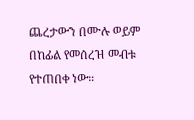ጨረታውን በሙሉ ወይም በከፊል የመሰረዝ መብቱ የተጠበቀ ነው።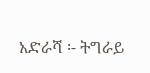አድራሻ ፡- ትግራይ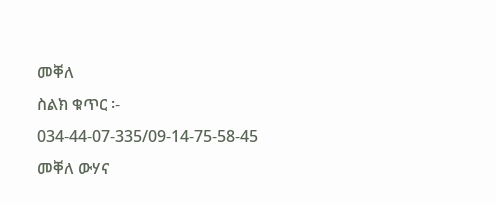መቐለ
ስልክ ቁጥር ፡- 034-44-07-335/09-14-75-58-45
መቐለ ውሃና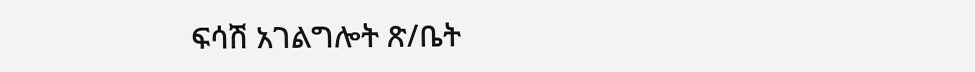ፍሳሽ አገልግሎት ጽ/ቤት